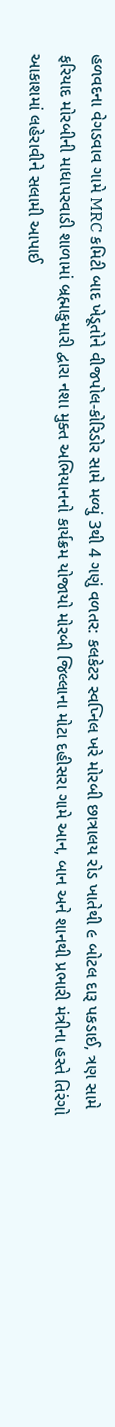હળવદના વેગડવાવ ગામે MRC કમિટી બાદ ખેડૂતોને વીજપોલ-કોરિડોર સામે મળ્યું 3થી 4 ગણું વળતર: કલકેટર સ્વપ્નિલ ખરે મોરબી છાત્રાલય રોડ ખાતેથી ૯ બોટલ દારૂ પકડાઈ, ત્રણ સામે ફરિયાદ મોરબીની માધાપરવાડી શાળામાં બ્રહ્માકુમારી દ્વારા નશા મુક્ત અભિયાનનો કાર્યક્રમ યોજાયો મોરબી જિલ્લાના મોટા દહીસરા ગામે આન, બાન અને શાનથી પ્રભારી મંત્રીના હસ્તે તિરંગો આકાશમાં લહેરાવીને સલામી આપાઈ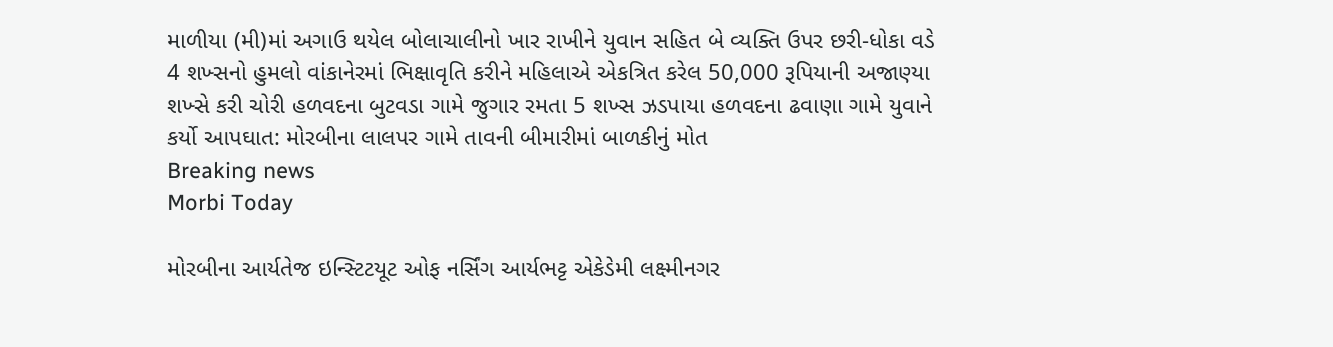માળીયા (મી)માં અગાઉ થયેલ બોલાચાલીનો ખાર રાખીને યુવાન સહિત બે વ્યક્તિ ઉપર છરી-ધોકા વડે 4 શખ્સનો હુમલો વાંકાનેરમાં ભિક્ષાવૃતિ કરીને મહિલાએ એકત્રિત કરેલ 50,000 રૂપિયાની અજાણ્યા શખ્સે કરી ચોરી હળવદના બુટવડા ગામે જુગાર રમતા 5 શખ્સ ઝડપાયા હળવદના ઢવાણા ગામે યુવાને કર્યો આપઘાત: મોરબીના લાલપર ગામે તાવની બીમારીમાં બાળકીનું મોત
Breaking news
Morbi Today

મોરબીના આર્યતેજ ઇન્સ્ટિટયૂટ ઓફ નર્સિંગ આર્યભટ્ટ એકેડેમી લક્ષ્મીનગર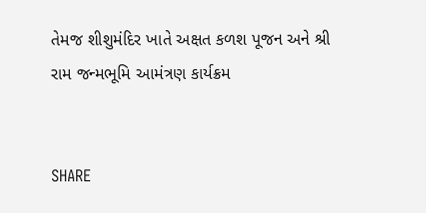તેમજ શીશુમંદિર ખાતે અક્ષત કળશ પૂજન અને શ્રી રામ જન્મભૂમિ આમંત્રણ કાર્યક્રમ


SHARE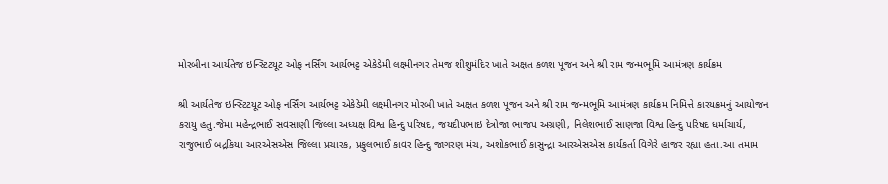મોરબીના આર્યતેજ ઇન્સ્ટિટયૂટ ઓફ નર્સિંગ આર્યભટ્ટ એકેડેમી લક્ષ્મીનગર તેમજ શીશુમંદિર ખાતે અક્ષત કળશ પૂજન અને શ્રી રામ જન્મભૂમિ આમંત્રણ કાર્યક્રમ

શ્રી આર્યતેજ ઇન્સ્ટિટયૂટ ઓફ નર્સિંગ આર્યભટ્ટ એકેડેમી લક્ષ્મીનગર મોરબી ખાતે અક્ષત કળશ પૂજન અને શ્રી રામ જન્મભૂમિ આમંત્રણ કાર્યક્રમ નિમિત્તે કારયક્રમનું આયોજન કરાયુ હતુ.જેમા મહેન્દ્રભાઈ સવસાણી જિલ્લા અધ્યક્ષ વિશ્વ હિન્દુ પરિષદ, જયદીપભાઇ દેત્રોજા ભાજપ અગ્રણી, નિલેશભાઈ સાણજા વિશ્વ હિન્દુ પરિષદ ધર્માચાર્ય, રાજુભાઈ બદ્રકિયા આરએસએસ જિલ્લા પ્રચારક, પ્રફુલભાઈ કાવર હિન્દુ જાગરણ મંચ, અશોકભાઈ કાસુન્દ્રા આરએસએસ કાર્યકર્તા વિગેરે હાજર રહ્યા હતા.આ તમામ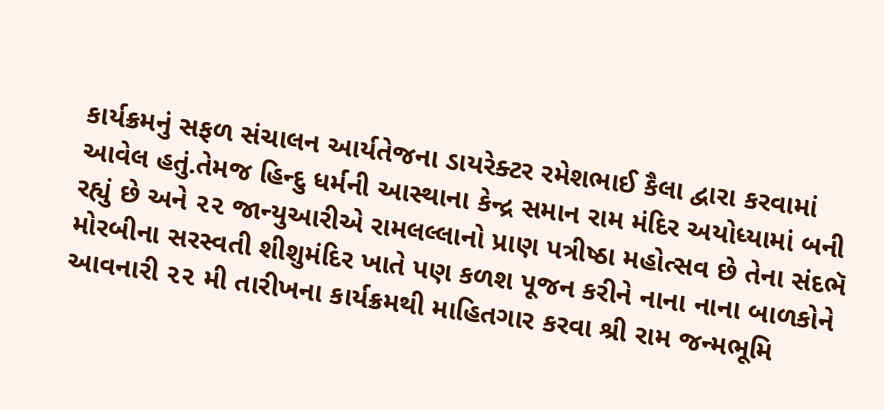કાર્યક્રમનું સફળ સંચાલન આર્યતેજના ડાયરેક્ટર રમેશભાઈ કૈલા દ્વારા કરવામાં આવેલ હતું.તેમજ હિન્દુ ધર્મની આસ્થાના કેન્દ્ર સમાન રામ મંદિર અયોધ્યામાં બની રહ્યું છે અને ૨૨ જાન્યુઆરીએ રામલલ્લાનો પ્રાણ પત્રીષ્ઠા મહોત્સવ છે તેના સંદભૅ મોરબીના સરસ્વતી શીશુમંદિર ખાતે પણ કળશ પૂજન કરીને નાના નાના બાળકોને આવનારી ૨૨ મી તારીખના કાર્યક્રમથી માહિતગાર કરવા શ્રી રામ જન્મભૂમિ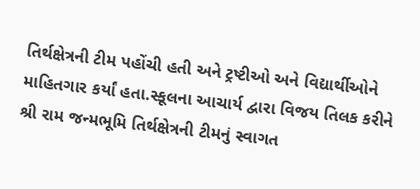તિર્થક્ષેત્રની ટીમ પહોંચી હતી અને ટ્રષ્ટીઓ અને વિદ્યાર્થીઓને માહિતગાર કર્યાં હતા.સ્કૂલના આચાર્ય દ્વારા વિજય તિલક કરીને શ્રી રામ જન્મભૂમિ તિર્થક્ષેત્રની ટીમનું સ્વાગત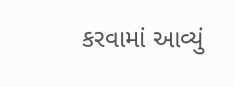કરવામાં આવ્યું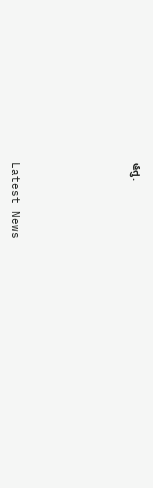હતુ.






Latest News